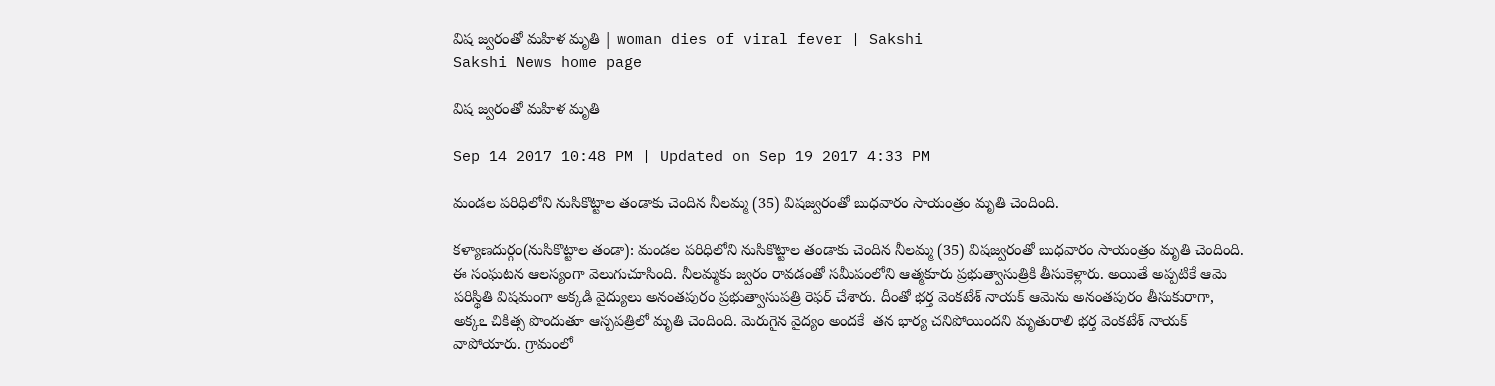విష జ్వరంతో మహిళ మృతి | woman dies of viral fever | Sakshi
Sakshi News home page

విష జ్వరంతో మహిళ మృతి

Sep 14 2017 10:48 PM | Updated on Sep 19 2017 4:33 PM

మండల పరిధిలోని నుసికొట్టాల తండాకు చెందిన నీలమ్మ (35) విషజ్వరంతో బుధవారం సాయంత్రం మృతి చెందింది.

కళ్యాణదుర్గం(నుసికొట్టాల తండా): మండల పరిధిలోని నుసికొట్టాల తండాకు చెందిన నీలమ్మ (35) విషజ్వరంతో బుధవారం సాయంత్రం మృతి చెందింది. ఈ సంఘటన ఆలస్యంగా వెలుగుచూసింది. నీలమ్మకు జ్వరం రావడంతో సమీపంలోని ఆత్మకూరు ప్రభుత్వాసుత్రికి తీసుకెళ్లారు. అయితే అప్పటికే ఆమె పరిస్థితి విషమంగా అక్కడి వైద్యులు అనంతపురం ప్రభుత్వాసుపత్రి రెఫర్‌ చేశారు. దీంతో భర్త వెంకటేశ్‌ నాయక్‌ ఆమెను అనంతపురం తీసుకురాగా,  అక్కఽ చికిత్స పొందుతూ ఆస్పపత్రిలో మృతి చెందింది. మెరుగైన వైద్యం అందకే  తన భార్య చనిపోయిందని మృతురాలి భర్త వెంకటేశ్‌ నాయక్‌ వాపోయారు. గ్రామంలో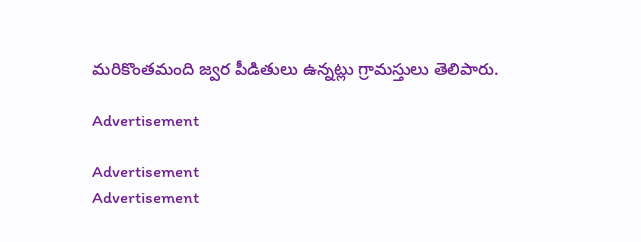మరికొంతమంది జ్వర పీడితులు ఉన్నట్లు గ్రామస్తులు తెలిపారు.

Advertisement

Advertisement
Advertisement